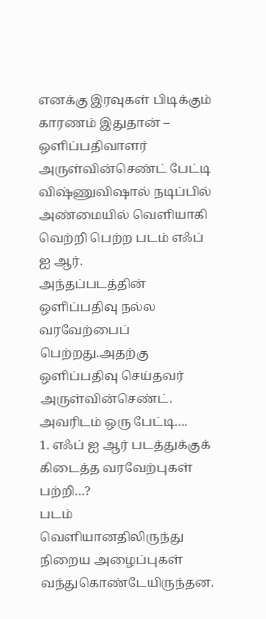எனக்கு இரவுகள் பிடிக்கும் காரணம் இதுதான் – ஒளிப்பதிவாளர் அருள்வின்செண்ட் பேட்டி
விஷ்ணுவிஷால் நடிப்பில் அண்மையில் வெளியாகி வெற்றி பெற்ற படம் எஃப் ஐ ஆர்.
அந்தப்படத்தின் ஒளிப்பதிவு நல்ல வரவேற்பைப் பெற்றது.அதற்கு ஒளிப்பதிவு செய்தவர் அருள்வின்செண்ட்.
அவரிடம் ஒரு பேட்டி….
1. எஃப் ஐ ஆர் படத்துக்குக் கிடைத்த வரவேற்புகள் பற்றி…?
படம் வெளியானதிலிருந்து நிறைய அழைப்புகள் வந்துகொண்டேயிருந்தன.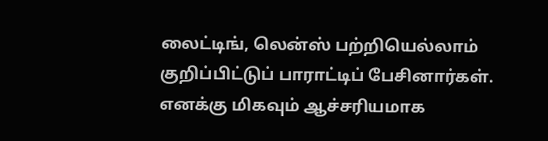லைட்டிங், லென்ஸ் பற்றியெல்லாம் குறிப்பிட்டுப் பாராட்டிப் பேசினார்கள். எனக்கு மிகவும் ஆச்சரியமாக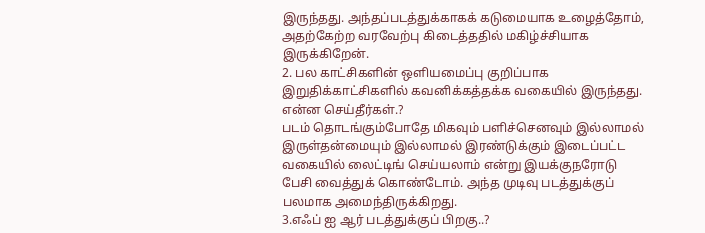இருந்தது. அந்தப்படத்துக்காகக் கடுமையாக உழைத்தோம், அதற்கேற்ற வரவேற்பு கிடைத்ததில் மகிழ்ச்சியாக இருக்கிறேன்.
2. பல காட்சிகளின் ஒளியமைப்பு குறிப்பாக இறுதிக்காட்சிகளில் கவனிக்கத்தக்க வகையில் இருந்தது. என்ன செய்தீர்கள்.?
படம் தொடங்கும்போதே மிகவும் பளிச்செனவும் இல்லாமல் இருள்தன்மையும் இல்லாமல் இரண்டுக்கும் இடைப்பட்ட வகையில் லைட்டிங் செய்யலாம் என்று இயக்குநரோடு பேசி வைத்துக் கொண்டோம். அந்த முடிவு படத்துக்குப் பலமாக அமைந்திருக்கிறது.
3.எஃப் ஐ ஆர் படத்துக்குப் பிறகு..?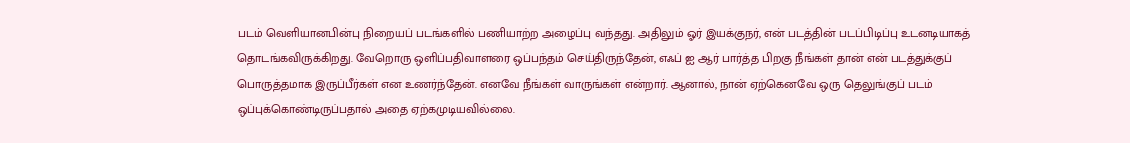படம் வெளியானபின்பு நிறையப் படங்களில் பணியாற்ற அழைப்பு வந்தது. அதிலும் ஓர் இயக்குநர், என் படத்தின் படப்பிடிப்பு உடனடியாகத் தொடங்கவிருக்கிறது. வேறொரு ஒளிப்பதிவாளரை ஒப்பந்தம் செய்திருந்தேன், எஃப் ஐ ஆர் பார்த்த பிறகு நீங்கள் தான் என் படத்துக்குப் பொருத்தமாக இருப்பீர்கள் என உணர்ந்தேன். எனவே நீங்கள் வாருங்கள் என்றார். ஆனால், நான் ஏற்கெனவே ஒரு தெலுங்குப் படம் ஒப்புக்கொண்டிருப்பதால் அதை ஏற்கமுடியவில்லை.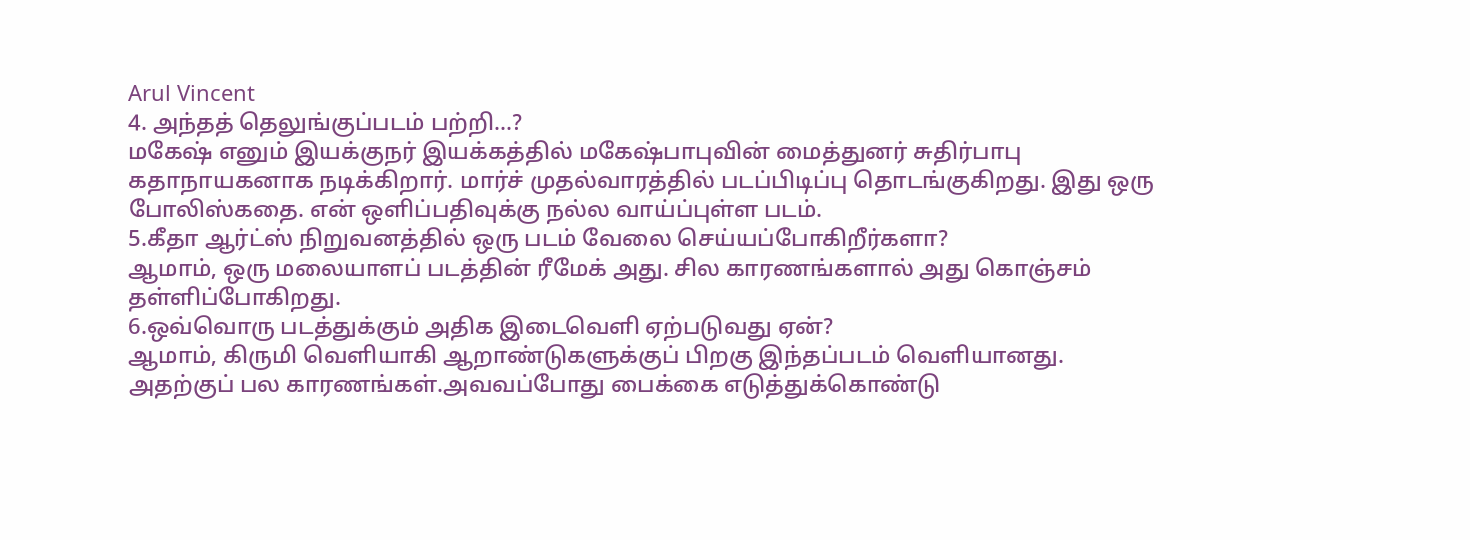Arul Vincent
4. அந்தத் தெலுங்குப்படம் பற்றி…?
மகேஷ் எனும் இயக்குநர் இயக்கத்தில் மகேஷ்பாபுவின் மைத்துனர் சுதிர்பாபு கதாநாயகனாக நடிக்கிறார். மார்ச் முதல்வாரத்தில் படப்பிடிப்பு தொடங்குகிறது. இது ஒரு போலிஸ்கதை. என் ஒளிப்பதிவுக்கு நல்ல வாய்ப்புள்ள படம்.
5.கீதா ஆர்ட்ஸ் நிறுவனத்தில் ஒரு படம் வேலை செய்யப்போகிறீர்களா?
ஆமாம், ஒரு மலையாளப் படத்தின் ரீமேக் அது. சில காரணங்களால் அது கொஞ்சம் தள்ளிப்போகிறது.
6.ஒவ்வொரு படத்துக்கும் அதிக இடைவெளி ஏற்படுவது ஏன்?
ஆமாம், கிருமி வெளியாகி ஆறாண்டுகளுக்குப் பிறகு இந்தப்படம் வெளியானது. அதற்குப் பல காரணங்கள்.அவவப்போது பைக்கை எடுத்துக்கொண்டு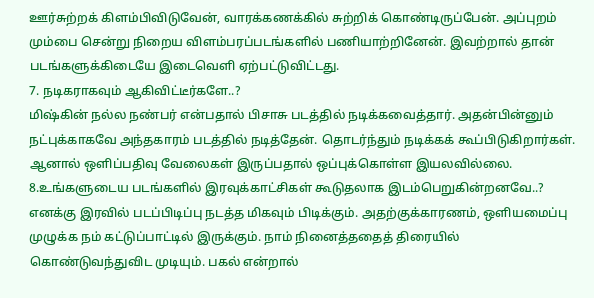ஊர்சுற்றக் கிளம்பிவிடுவேன், வாரக்கணக்கில் சுற்றிக் கொண்டிருப்பேன். அப்புறம் மும்பை சென்று நிறைய விளம்பரப்படங்களில் பணியாற்றினேன். இவற்றால் தான் படங்களுக்கிடையே இடைவெளி ஏற்பட்டுவிட்டது.
7. நடிகராகவும் ஆகிவிட்டீர்களே..?
மிஷ்கின் நல்ல நண்பர் என்பதால் பிசாசு படத்தில் நடிக்கவைத்தார். அதன்பின்னும் நட்புக்காகவே அந்தகாரம் படத்தில் நடித்தேன். தொடர்ந்தும் நடிக்கக் கூப்பிடுகிறார்கள். ஆனால் ஒளிப்பதிவு வேலைகள் இருப்பதால் ஒப்புக்கொள்ள இயலவில்லை.
8.உங்களுடைய படங்களில் இரவுக்காட்சிகள் கூடுதலாக இடம்பெறுகின்றனவே..?
எனக்கு இரவில் படப்பிடிப்பு நடத்த மிகவும் பிடிக்கும். அதற்குக்காரணம், ஒளியமைப்பு முழுக்க நம் கட்டுப்பாட்டில் இருக்கும். நாம் நினைத்ததைத் திரையில் கொண்டுவந்துவிட முடியும். பகல் என்றால்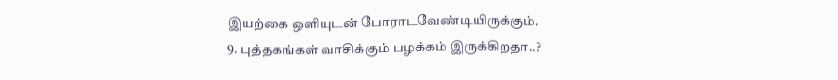இயற்கை ஒளியுடன் போராடவேண்டியிருக்கும்.
9. புத்தகங்கள் வாசிக்கும் பழக்கம் இருக்கிறதா..?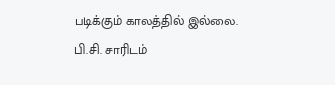படிக்கும் காலத்தில் இல்லை. பி.சி. சாரிடம்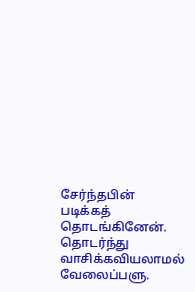சேர்ந்தபின் படிக்கத் தொடங்கினேன். தொடர்ந்து வாசிக்கவியலாமல் வேலைப்பளு.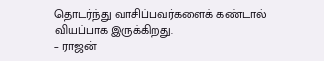தொடர்ந்து வாசிப்பவர்களைக் கண்டால் வியப்பாக இருக்கிறது.
– ராஜன்